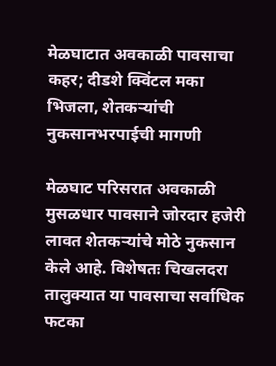मेळघाटात अवकाळी पावसाचा कहर; दीडशे क्विंटल मका भिजला, शेतकऱ्यांची नुकसानभरपाईची मागणी

मेळघाट परिसरात अवकाळी मुसळधार पावसाने जोरदार हजेरी लावत शेतकऱ्यांचे मोठे नुकसान केले आहे. विशेषतः चिखलदरा तालुक्यात या पावसाचा सर्वाधिक फटका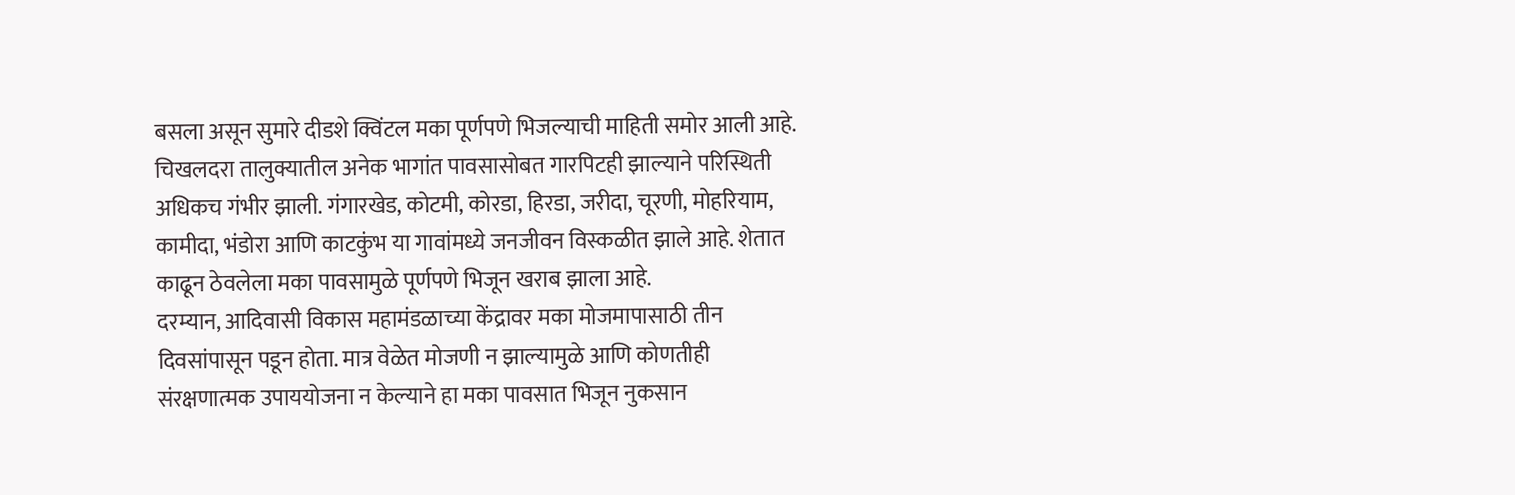बसला असून सुमारे दीडशे क्विंटल मका पूर्णपणे भिजल्याची माहिती समोर आली आहे.
चिखलदरा तालुक्यातील अनेक भागांत पावसासोबत गारपिटही झाल्याने परिस्थिती अधिकच गंभीर झाली. गंगारखेड, कोटमी, कोरडा, हिरडा, जरीदा, चूरणी, मोहरियाम, कामीदा, भंडोरा आणि काटकुंभ या गावांमध्ये जनजीवन विस्कळीत झाले आहे. शेतात काढून ठेवलेला मका पावसामुळे पूर्णपणे भिजून खराब झाला आहे.
दरम्यान, आदिवासी विकास महामंडळाच्या केंद्रावर मका मोजमापासाठी तीन दिवसांपासून पडून होता. मात्र वेळेत मोजणी न झाल्यामुळे आणि कोणतीही संरक्षणात्मक उपाययोजना न केल्याने हा मका पावसात भिजून नुकसान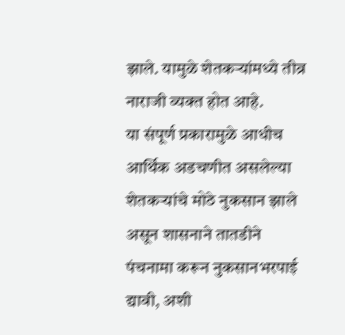झाले. यामुळे शेतकऱ्यांमध्ये तीव्र नाराजी व्यक्त होत आहे.
या संपूर्ण प्रकारामुळे आधीच आर्थिक अडचणीत असलेल्या शेतकऱ्यांचे मोठे नुकसान झाले असून शासनाने तातडीने पंचनामा करून नुकसानभरपाई द्यावी, अशी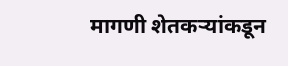मागणी शेतकऱ्यांकडून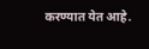करण्यात येत आहे.